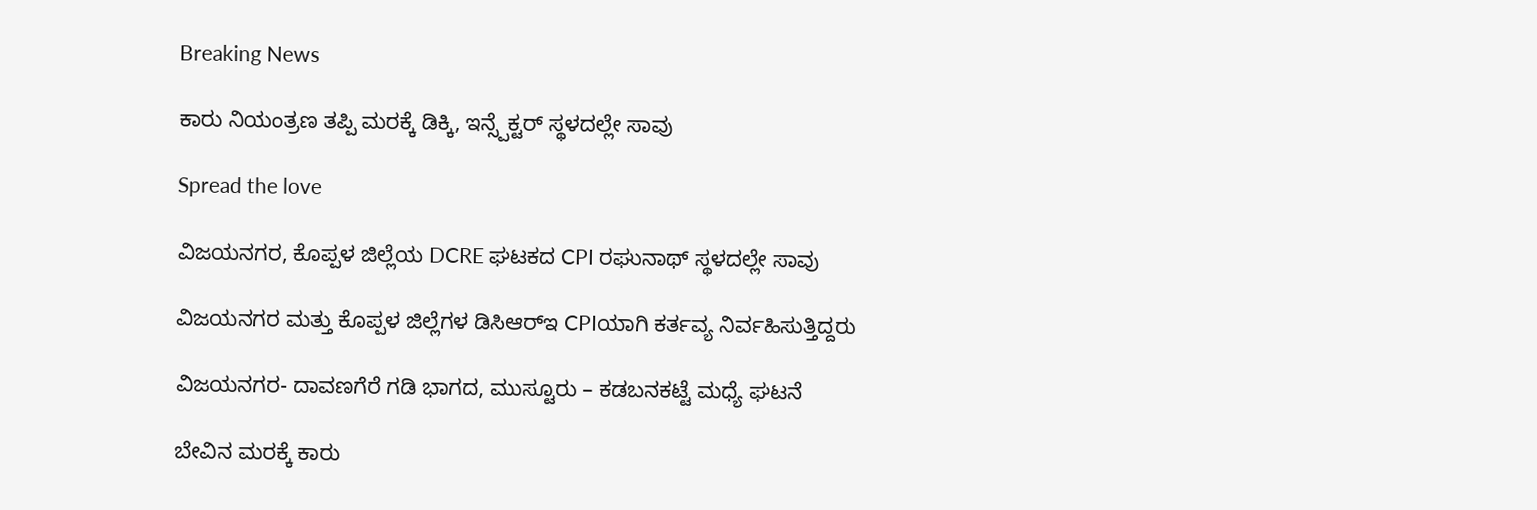Breaking News

ಕಾರು ನಿಯಂತ್ರಣ ತಪ್ಪಿ ಮರಕ್ಕೆ ಡಿಕ್ಕಿ, ಇನ್ಸ್ಪೆಕ್ಟರ್ ಸ್ಥಳದಲ್ಲೇ ಸಾವು

Spread the love

ವಿಜಯನಗರ, ಕೊಪ್ಪಳ ಜಿಲ್ಲೆಯ DCRE ಘಟಕದ CPI ರಘುನಾಥ್ ಸ್ಥಳದಲ್ಲೇ ಸಾವು

ವಿಜಯನಗರ ಮತ್ತು ಕೊಪ್ಪಳ ಜಿಲ್ಲೆಗಳ ಡಿಸಿಆರ್‌ಇ CPIಯಾಗಿ ಕರ್ತವ್ಯ ನಿರ್ವಹಿಸುತ್ತಿದ್ದರು

ವಿಜಯನಗರ- ದಾವಣಗೆರೆ ಗಡಿ ಭಾಗದ, ಮುಸ್ಟೂರು – ಕಡಬನಕಟ್ಟೆ ಮಧ್ಯೆ ಘಟನೆ

ಬೇವಿನ ಮರಕ್ಕೆ ಕಾರು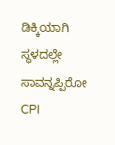ಡಿಕ್ಕಿಯಾಗಿ ಸ್ಥಳದಲ್ಲೇ ಸಾವನ್ನಪ್ಪಿರೋ CPI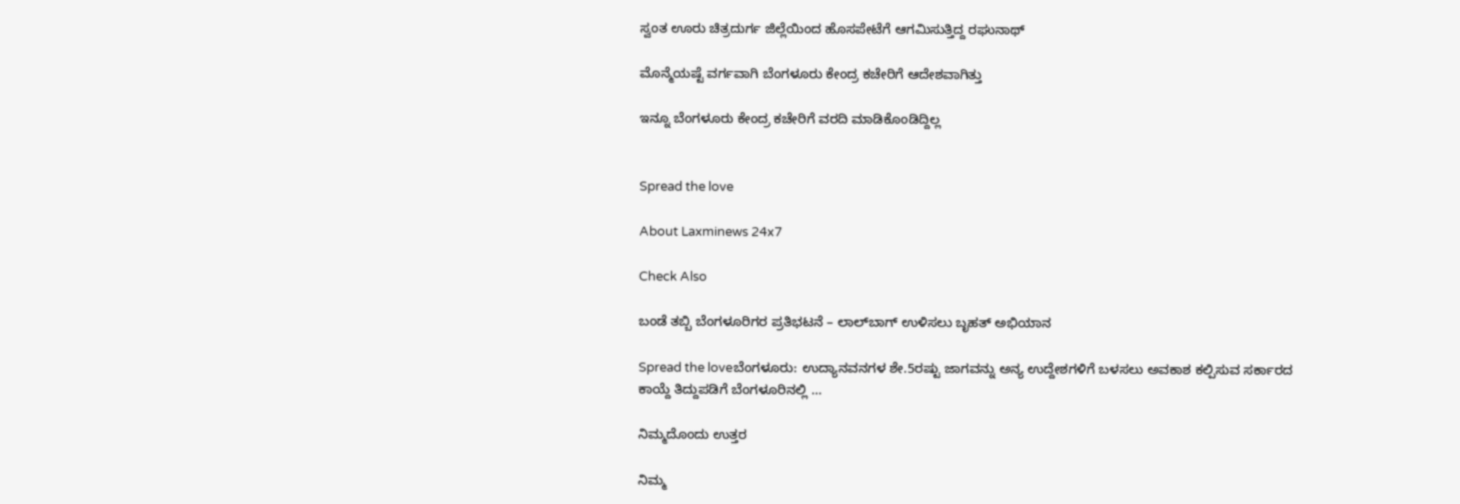ಸ್ವಂತ ಊರು ಚಿತ್ರದುರ್ಗ ಜಿಲ್ಲೆಯಿಂದ ಹೊಸಪೇಟೆಗೆ ಆಗಮಿಸುತ್ತಿದ್ದ ರಘುನಾಥ್

ಮೊನ್ಮೆಯಷ್ಟೆ ವರ್ಗವಾಗಿ ಬೆಂಗಳೂರು ಕೇಂದ್ರ ಕಚೇರಿಗೆ ಆದೇಶವಾಗಿತ್ತು

ಇನ್ನೂ ಬೆಂಗಳೂರು ಕೇಂದ್ರ ಕಚೇರಿಗೆ ವರದಿ ಮಾಡಿಕೊಂಡಿದ್ದಿಲ್ಲ


Spread the love

About Laxminews 24x7

Check Also

ಬಂಡೆ ತಬ್ಬಿ ಬೆಂಗಳೂರಿಗರ ಪ್ರತಿಭಟನೆ – ಲಾಲ್‌ಬಾಗ್‌ ಉಳಿಸಲು ಬೃಹತ್‌ ಅಭಿಯಾನ

Spread the loveಬೆಂಗಳೂರು: ಉದ್ಯಾನವನಗಳ ಶೇ.5ರಷ್ಟು ಜಾಗವನ್ನು ಅನ್ಯ ಉದ್ದೇಶಗಳಿಗೆ ಬಳಸಲು ಅವಕಾಶ ಕಲ್ಪಿಸುವ ಸರ್ಕಾರದ ಕಾಯ್ದೆ ತಿದ್ದುಪಡಿಗೆ ಬೆಂಗಳೂರಿನಲ್ಲಿ …

ನಿಮ್ಮದೊಂದು ಉತ್ತರ

ನಿಮ್ಮ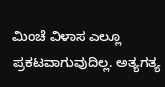ಮಿಂಚೆ ವಿಳಾಸ ಎಲ್ಲೂ ಪ್ರಕಟವಾಗುವುದಿಲ್ಲ. ಅತ್ಯಗತ್ಯ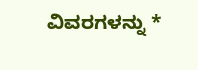ವಿವರಗಳನ್ನು *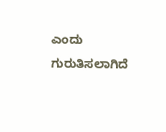ಎಂದು ಗುರುತಿಸಲಾಗಿದೆ